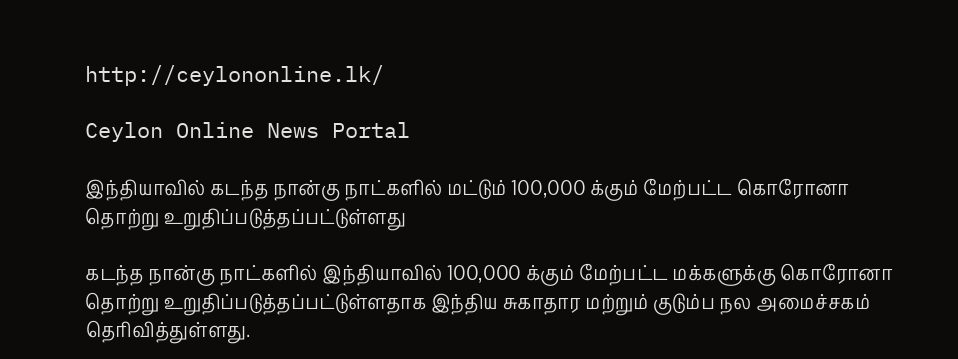http://ceylononline.lk/

Ceylon Online News Portal

இந்தியாவில் கடந்த நான்கு நாட்களில் மட்டும் 100,000 க்கும் மேற்பட்ட கொரோனா தொற்று உறுதிப்படுத்தப்பட்டுள்ளது

கடந்த நான்கு நாட்களில் இந்தியாவில் 100,000 க்கும் மேற்பட்ட மக்களுக்கு கொரோனா தொற்று உறுதிப்படுத்தப்பட்டுள்ளதாக இந்திய சுகாதார மற்றும் குடும்ப நல அமைச்சகம்  தெரிவித்துள்ளது.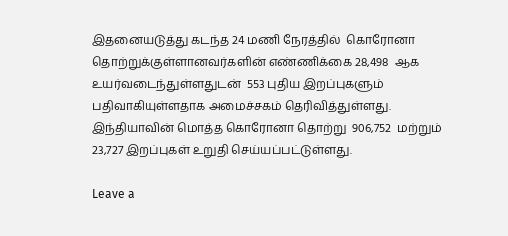இதனையடுத்து கடந்த 24 மணி நேரத்தில்  கொரோனா தொற்றுக்குள்ளானவர்களின் எண்ணிக்கை 28,498  ஆக உயர்வடைந்துள்ளதுடன்  553 புதிய இறப்புகளும் பதிவாகியுள்ளதாக அமைச்சகம் தெரிவித்துள்ளது. இந்தியாவின் மொத்த கொரோனா தொற்று  906,752  மற்றும் 23,727 இறப்புகள் உறுதி செய்யப்பட்டுள்ளது.

Leave a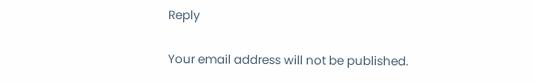Reply

Your email address will not be published.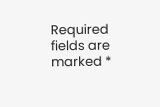Required fields are marked *